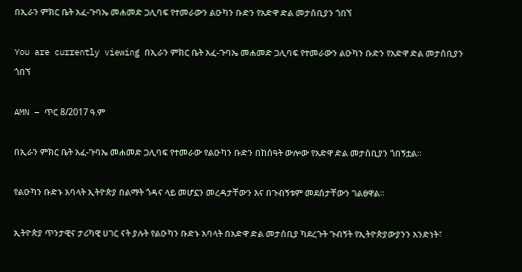በኢራን ምክር ቤት አፈ-ጉባኤ መሐመድ ጋሊባፍ የተመራውን ልዑካን ቡድን የአድዋ ድል መታሰቢያን ጎበኘ

You are currently viewing በኢራን ምክር ቤት አፈ-ጉባኤ መሐመድ ጋሊባፍ የተመራውን ልዑካን ቡድን የአድዋ ድል መታሰቢያን ጎበኘ

AMN – ጥር 8/2017 ዓ.ም

በኢራን ምክር ቤት አፈ-ጉባኤ መሐመድ ጋሊባፍ የተመራው የልዑካን ቡድን በከሰዓት ውሎው የአድዋ ድል መታሰቢያን ጎበኝቷል።

የልዑካን ቡድኑ አባላት ኢትዮጵያ በልማት ጎዳና ላይ መሆኗን መረዳታቸውን እና በጉብኝቱም መደሰታቸውን ገልፀዋል።

ኢትዮጵያ ጥንታዊና ታሪካዊ ሀገር ናት ያሉት የልዑካን ቡድኑ አባላት በአድዋ ድል መታሰቢያ ካደረጉት ጉብኝት የኢትዮጵያውያንን አንድነት፣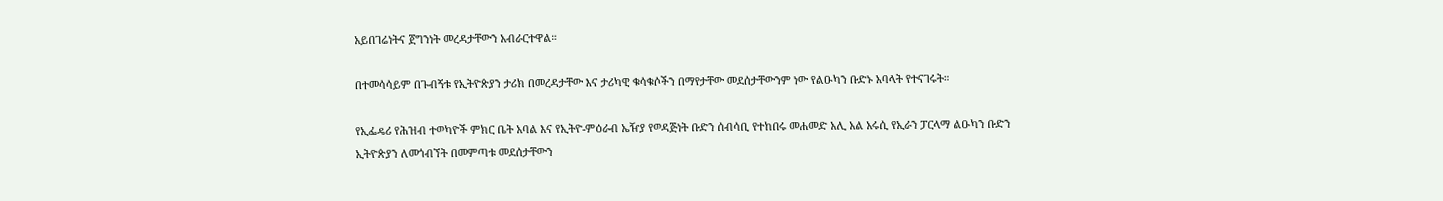አይበገሬነትና ጀግንነት መረዳታቸውን አብራርተዋል።

በተመሳሳይም በጉብኝቱ የኢትዮጵያን ታሪክ በመረዳታቸው እና ታሪካዊ ቁሳቁሶችን በማየታቸው መደሰታቸውንም ነው የልዑካን ቡድኑ አባላት የተናገሩት።

የኢፌዴሪ የሕዝብ ተወካዮች ምክር ቤት አባል እና የኢትዮ-ምዕራብ ኤዥያ የወዳጅነት ቡድን ሰብሳቢ የተከበሩ መሐመድ አሊ አል አሩሲ የኢራን ፓርላማ ልዑካን ቡድን ኢትዮጵያን ለመጎብኘት በመምጣቱ መደሰታቸውን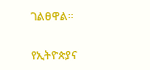ገልፀዋል።

የኢትዮጵያና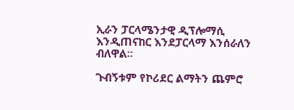ኢራን ፓርላሜንታዊ ዲፕሎማሲ እንዲጠናከር እንደፓርላማ እንሰራለን ብለዋል።

ጉብኝቱም የኮሪደር ልማትን ጨምሮ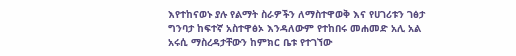እየተከናወኑ ያሉ የልማት ስራዎችን ለማስተዋወቅ እና የሀገሪቱን ገፅታ ግንባታ ከፍተኛ አስተዋፅኦ እንዳለውም የተከበሩ መሐመድ አሊ አል አሩሲ ማስረዳታቸውን ከምክር ቤቱ የተገኘው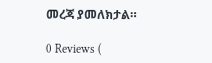መረጃ ያመለክታል።

0 Reviews (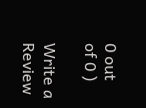0 out of 0 )

Write a Review